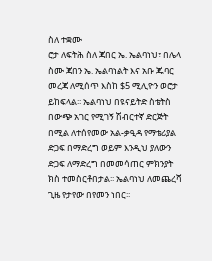ስለ ተቋሙ
ሮታ ለፍትሕ ስለ ጃበር ኤ. ኤልባነህ፣ በሌላ ስሙ ጃበን ኤ. ኤልባነልት እና አቡ ጁባር መረጃ ለሚሰጥ እስከ $5 ሚሊዮን ወሮታ ይከፍላል፡፡ ኤልባነህ በዩናይትድ ስቴትስ በውጭ አገር የሚገኝ ሽብርተኛ ድርጅት በሚል ለተሰየመው አል-ቃዒዳ የማቴሪያል ድጋፍ በማድረግ ወይም እንዲህ ያለውን ድጋፍ ለማድረግ በመመሳጠር ምክንያት ክስ ተመስርቶበታል፡፡ ኤልባነህ ለመጨረሻ ጊዜ የታየው በየመን ነበር፡፡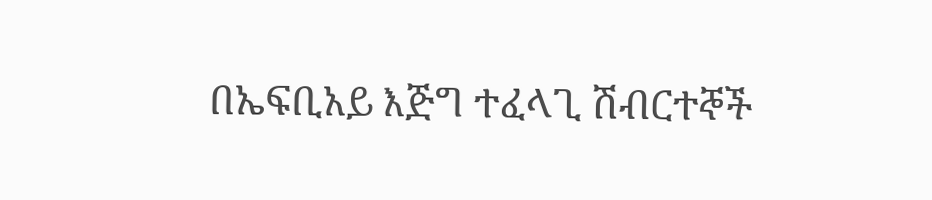በኤፍቢአይ እጅግ ተፈላጊ ሽብርተኞች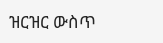ዝርዝር ውስጥ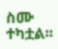ስሙ ተካቷል፡፡